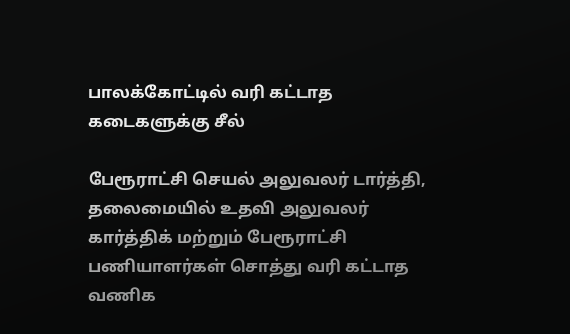பாலக்கோட்டில் வரி கட்டாத கடைகளுக்கு சீல்

பேரூராட்சி செயல் அலுவலர் டார்த்தி, தலைமையில் உதவி அலுவலர் கார்த்திக் மற்றும் பேரூராட்சி பணியாளர்கள் சொத்து வரி கட்டாத வணிக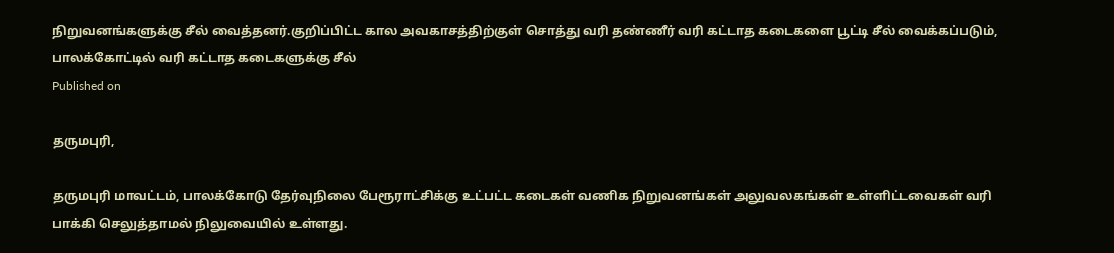நிறுவனங்களுக்கு சீல் வைத்தனர்.குறிப்பிட்ட கால அவகாசத்திற்குள் சொத்து வரி தண்ணீர் வரி கட்டாத கடைகளை பூட்டி சீல் வைக்கப்படும்,
பாலக்கோட்டில் வரி கட்டாத கடைகளுக்கு சீல்
Published on

தருமபுரி,

தருமபுரி மாவட்டம், பாலக்கோடு தேர்வுநிலை பேரூராட்சிக்கு உட்பட்ட கடைகள் வணிக நிறுவனங்கள் அலுவலகங்கள் உள்ளிட்டவைகள் வரி பாக்கி செலுத்தாமல் நிலுவையில் உள்ளது.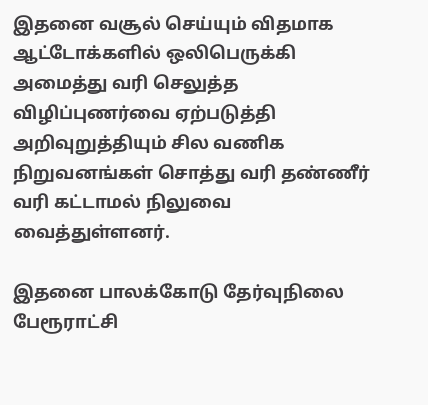இதனை வசூல் செய்யும் விதமாக ஆட்டோக்களில் ஒலிபெருக்கி அமைத்து வரி செலுத்த விழிப்புணர்வை ஏற்படுத்தி அறிவுறுத்தியும் சில வணிக நிறுவனங்கள் சொத்து வரி தண்ணீர் வரி கட்டாமல் நிலுவை வைத்துள்ளனர்.

இதனை பாலக்கோடு தேர்வுநிலை பேரூராட்சி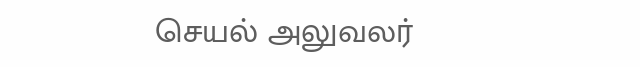செயல் அலுவலர்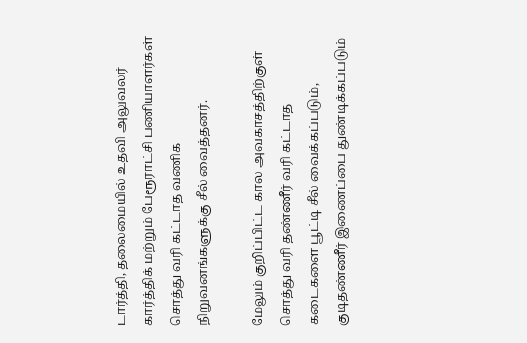டார்த்தி, தலைமையில் உதவி அலுவலர் கார்த்திக் மற்றும் பேரூராட்சி பணியாளர்கள் சொத்து வரி கட்டாத வணிக நிறுவனங்களுக்கு சீல் வைத்தனர்.

மேலும் குறிப்பிட்ட கால அவகாசத்திற்குள் சொத்து வரி தண்ணீர் வரி கட்டாத கடைகளை பூட்டி சீல் வைக்கப்படும், குடிதண்ணீர் இணைப்பை துண்டிக்கப்படும்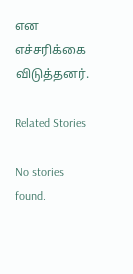என எச்சரிக்கை விடுத்தனர்.

Related Stories

No stories found.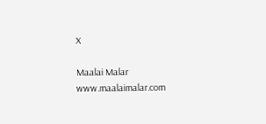X

Maalai Malar
www.maalaimalar.com